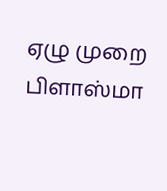ஏழு முறை பிளாஸ்மா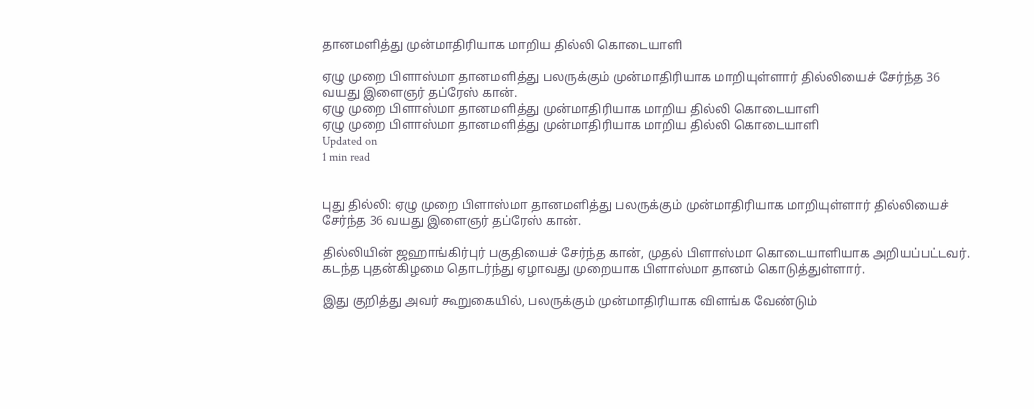தானமளித்து முன்மாதிரியாக மாறிய தில்லி கொடையாளி

ஏழு முறை பிளாஸ்மா தானமளித்து பலருக்கும் முன்மாதிரியாக மாறியுள்ளார் தில்லியைச் சேர்ந்த 36 வயது இளைஞர் தப்ரேஸ் கான்.
ஏழு முறை பிளாஸ்மா தானமளித்து முன்மாதிரியாக மாறிய தில்லி கொடையாளி
ஏழு முறை பிளாஸ்மா தானமளித்து முன்மாதிரியாக மாறிய தில்லி கொடையாளி
Updated on
1 min read


புது தில்லி: ஏழு முறை பிளாஸ்மா தானமளித்து பலருக்கும் முன்மாதிரியாக மாறியுள்ளார் தில்லியைச் சேர்ந்த 36 வயது இளைஞர் தப்ரேஸ் கான்.

தில்லியின் ஜஹாங்கிர்புர் பகுதியைச் சேர்ந்த கான், முதல் பிளாஸ்மா கொடையாளியாக அறியப்பட்டவர். கடந்த புதன்கிழமை தொடர்ந்து ஏழாவது முறையாக பிளாஸ்மா தானம் கொடுத்துள்ளார்.

இது குறித்து அவர் கூறுகையில், பலருக்கும் முன்மாதிரியாக விளங்க வேண்டும்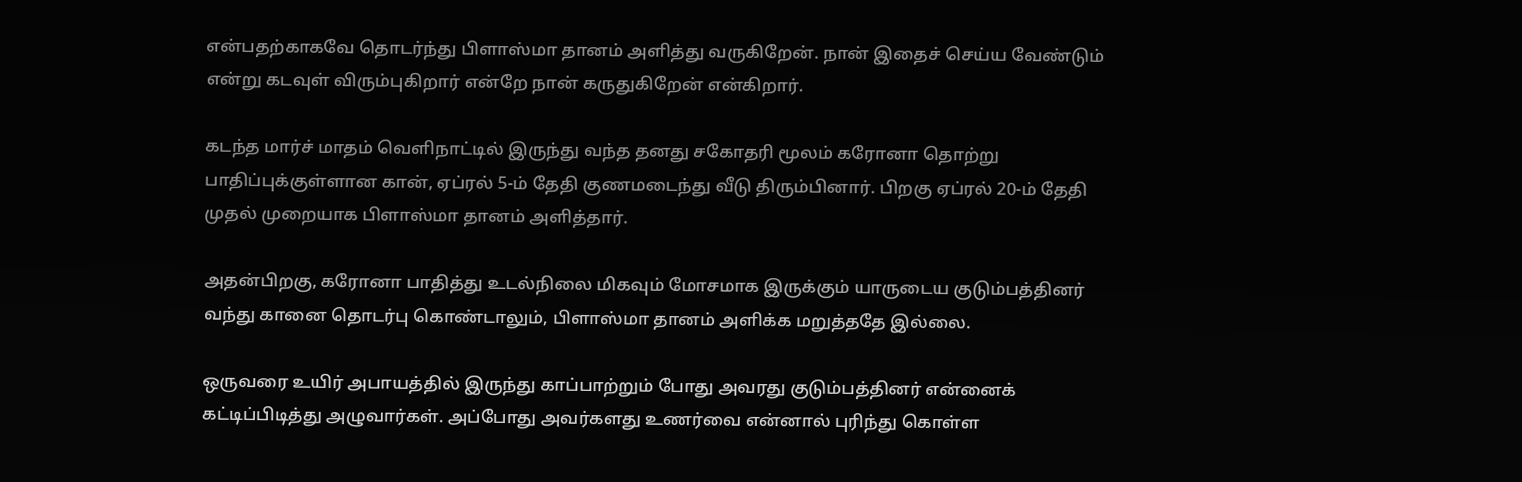என்பதற்காகவே தொடர்ந்து பிளாஸ்மா தானம் அளித்து வருகிறேன். நான் இதைச் செய்ய வேண்டும் என்று கடவுள் விரும்புகிறார் என்றே நான் கருதுகிறேன் என்கிறார்.

கடந்த மார்ச் மாதம் வெளிநாட்டில் இருந்து வந்த தனது சகோதரி மூலம் கரோனா தொற்று பாதிப்புக்குள்ளான கான், ஏப்ரல் 5-ம் தேதி குணமடைந்து வீடு திரும்பினார். பிறகு ஏப்ரல் 20-ம் தேதி முதல் முறையாக பிளாஸ்மா தானம் அளித்தார்.

அதன்பிறகு, கரோனா பாதித்து உடல்நிலை மிகவும் மோசமாக இருக்கும் யாருடைய குடும்பத்தினர் வந்து கானை தொடர்பு கொண்டாலும், பிளாஸ்மா தானம் அளிக்க மறுத்ததே இல்லை.

ஒருவரை உயிர் அபாயத்தில் இருந்து காப்பாற்றும் போது அவரது குடும்பத்தினர் என்னைக் கட்டிப்பிடித்து அழுவார்கள். அப்போது அவர்களது உணர்வை என்னால் புரிந்து கொள்ள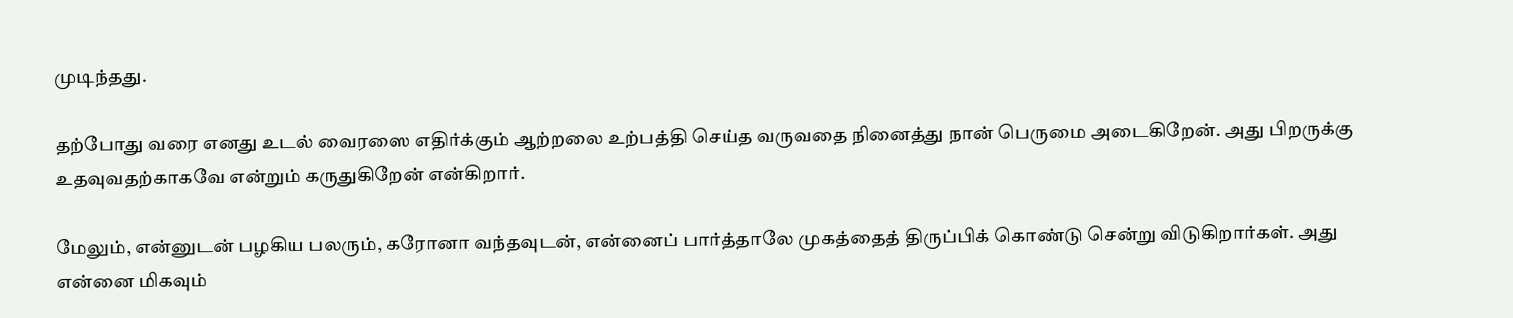முடிந்தது.

தற்போது வரை எனது உடல் வைரஸை எதிர்க்கும் ஆற்றலை உற்பத்தி செய்த வருவதை நினைத்து நான் பெருமை அடைகிறேன். அது பிறருக்கு உதவுவதற்காகவே என்றும் கருதுகிறேன் என்கிறார்.

மேலும், என்னுடன் பழகிய பலரும், கரோனா வந்தவுடன், என்னைப் பார்த்தாலே முகத்தைத் திருப்பிக் கொண்டு சென்று விடுகிறார்கள். அது என்னை மிகவும்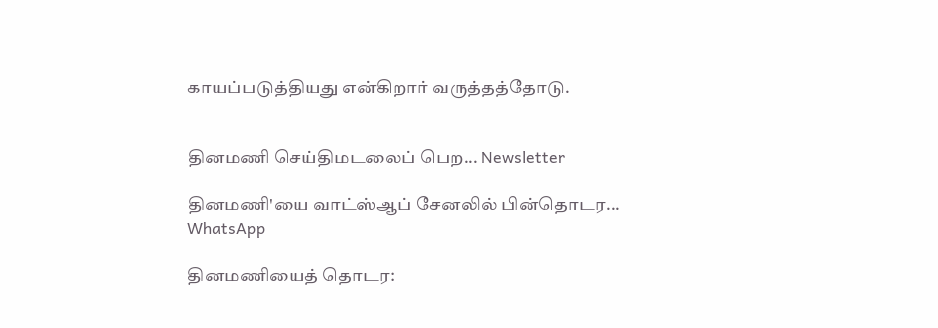காயப்படுத்தியது என்கிறார் வருத்தத்தோடு.


தினமணி செய்திமடலைப் பெற... Newsletter

தினமணி'யை வாட்ஸ்ஆப் சேனலில் பின்தொடர... WhatsApp

தினமணியைத் தொடர: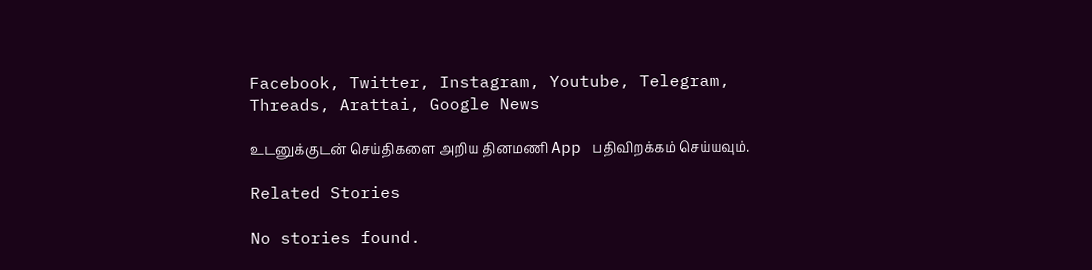Facebook, Twitter, Instagram, Youtube, Telegram, Threads, Arattai, Google News

உடனுக்குடன் செய்திகளை அறிய தினமணி App பதிவிறக்கம் செய்யவும்.

Related Stories

No stories found.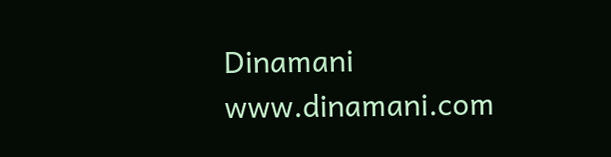Dinamani
www.dinamani.com